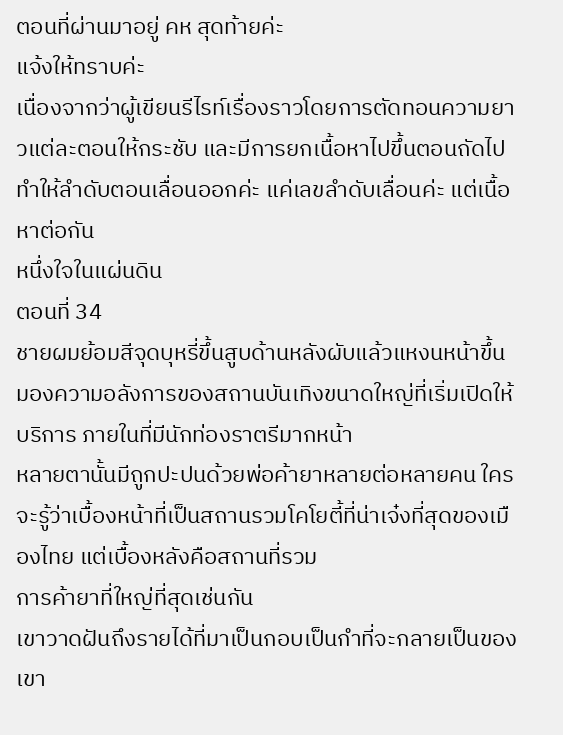ตอนที่ผ่านมาอยู่ คห สุดท้ายค่ะ
แจ้งให้ทราบค่ะ
เนื่องจากว่าผู้เขียนรีไรท์เรื่องราวโดยการตัดทอนความยาวแต่ละตอนให้กระชับ และมีการยกเนื้อหาไปขึ้นตอนถัดไป
ทำให้ลำดับตอนเลื่อนออกค่ะ แค่เลขลำดับเลื่อนค่ะ แต่เนื้อหาต่อกัน
หนึ่งใจในแผ่นดิน
ตอนที่ 34
ชายผมย้อมสีจุดบุหรี่ขึ้นสูบด้านหลังผับแล้วแหงนหน้าขึ้นมองความอลังการของสถานบันเทิงขนาดใหญ่ที่เริ่มเปิดให้บริการ ภายในที่มีนักท่องราตรีมากหน้า
หลายตานั้นมีถูกปะปนด้วยพ่อค้ายาหลายต่อหลายคน ใครจะรู้ว่าเบื้องหน้าที่เป็นสถานรวมโคโยตี้ที่น่าเจ๋งที่สุดของเมืองไทย แต่เบื้องหลังคือสถานที่รวม
การค้ายาที่ใหญ่ที่สุดเช่นกัน
เขาวาดฝันถึงรายได้ที่มาเป็นกอบเป็นกำที่จะกลายเป็นของเขา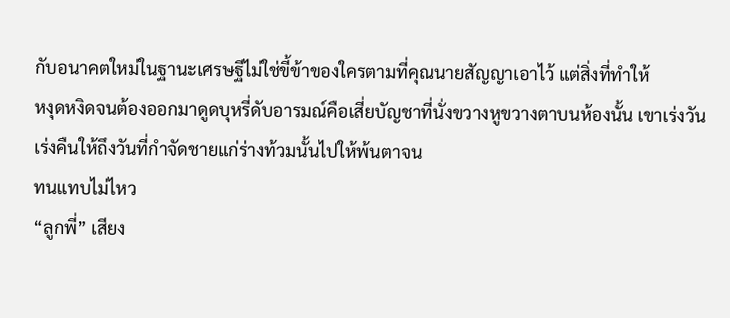กับอนาคตใหม่ในฐานะเศรษฐีไม่ใช่ขี้ข้าของใครตามที่คุณนายสัญญาเอาไว้ แต่สิ่งที่ทำให้
หงุดหงิดจนต้องออกมาดูดบุหรี่ดับอารมณ์คือเสี่ยบัญชาที่นั่งขวางหูขวางตาบนห้องนั้น เขาเร่งวันเร่งคืนให้ถึงวันที่กำจัดชายแก่ร่างท้วมนั้นไปให้พ้นตาจน
ทนแทบไม่ไหว
“ลูกพี่” เสียง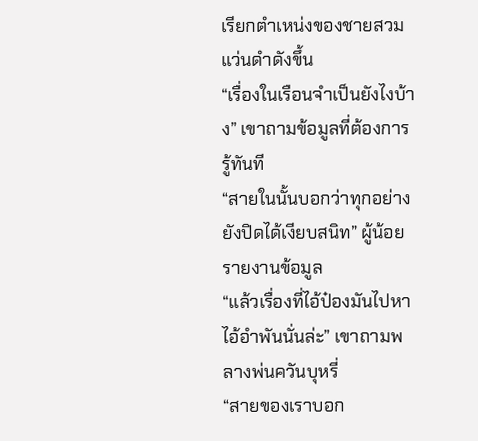เรียกตำเหน่งของชายสวมแว่นดำดังขึ้น
“เรื่องในเรือนจำเป็นยังไงบ้าง” เขาถามข้อมูลที่ต้องการรู้ทันที
“สายในนั้นบอกว่าทุกอย่างยังปิดได้เงียบสนิท” ผู้น้อยรายงานข้อมูล
“แล้วเรื่องที่ไอ้ป๋องมันไปหาไอ้อำพันนั่นล่ะ” เขาถามพลางพ่นควันบุหรี่
“สายของเราบอก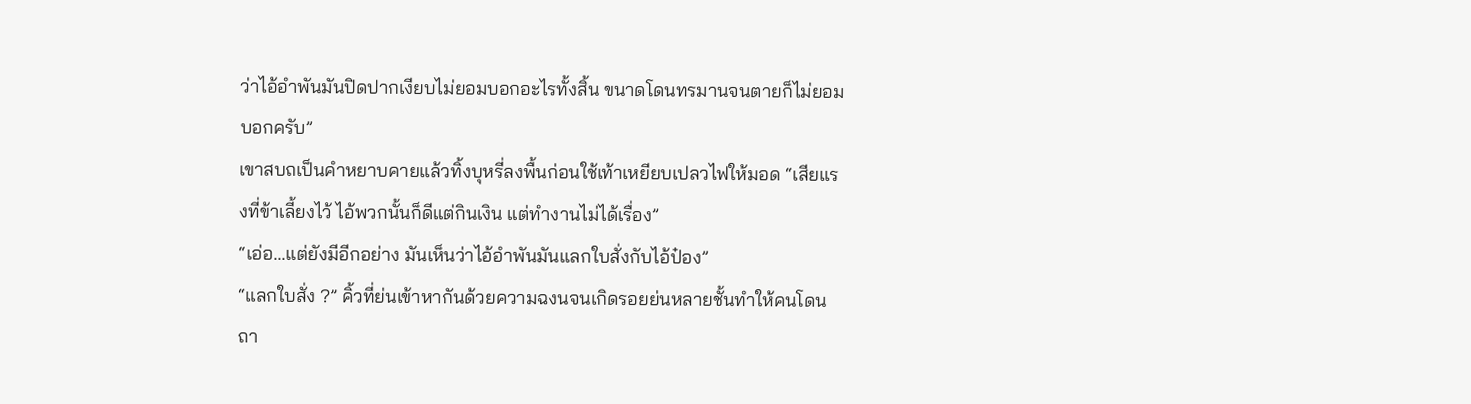ว่าไอ้อำพันมันปิดปากเงียบไม่ยอมบอกอะไรทั้งสิ้น ขนาดโดนทรมานจนตายก็ไม่ยอมบอกครับ”
เขาสบถเป็นคำหยาบคายแล้วทิ้งบุหรี่ลงพื้นก่อนใช้เท้าเหยียบเปลวไฟให้มอด “เสียแรงที่ข้าเลี้ยงไว้ ไอ้พวกนั้นก็ดีแต่กินเงิน แต่ทำงานไม่ได้เรื่อง”
“เอ่อ...แต่ยังมีอีกอย่าง มันเห็นว่าไอ้อำพันมันแลกใบสั่งกับไอ้ป๋อง”
“แลกใบสั่ง ?” คิ้วที่ย่นเข้าหากันด้วยความฉงนจนเกิดรอยย่นหลายชั้นทำให้คนโดนถา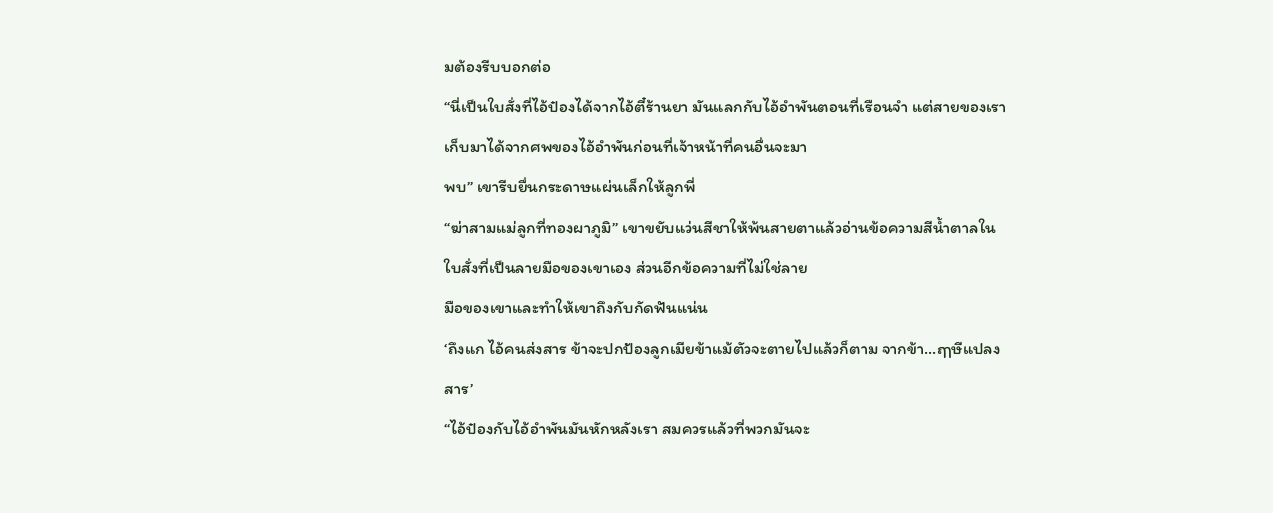มต้องรีบบอกต่อ
“นี่เป็นใบสั่งที่ไอ้ป๋องได้จากไอ้ตี๋ร้านยา มันแลกกับไอ้อำพันตอนที่เรือนจำ แต่สายของเราเก็บมาได้จากศพของไอ้อำพันก่อนที่เจ้าหน้าที่คนอื่นจะมา
พบ” เขารีบยื่นกระดาษแผ่นเล็กให้ลูกพี่
“ฆ่าสามแม่ลูกที่ทองผาภูมิ” เขาขยับแว่นสีชาให้พ้นสายตาแล้วอ่านข้อความสีน้ำตาลในใบสั่งที่เป็นลายมือของเขาเอง ส่วนอีกข้อความที่ไม่ใช่ลาย
มือของเขาและทำให้เขาถึงกับกัดฟันแน่น
‘ถึงแก ไอ้คนส่งสาร ข้าจะปกป้องลูกเมียข้าแม้ตัวจะตายไปแล้วก็ตาม จากข้า...ฤๅษีแปลงสาร’
“ไอ้ป๋องกับไอ้อำพันมันหักหลังเรา สมควรแล้วที่พวกมันจะ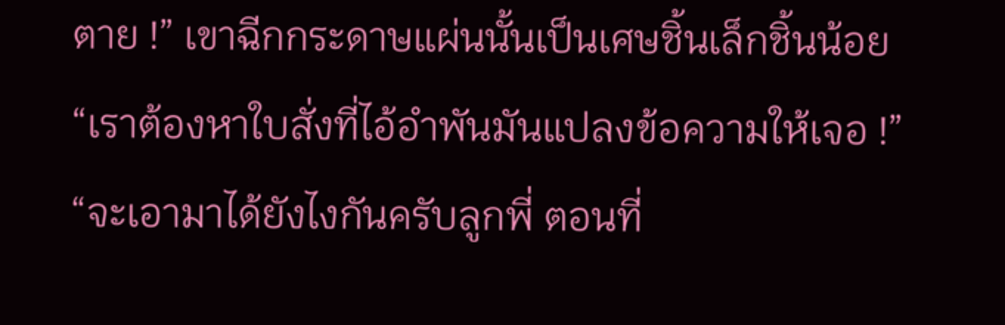ตาย !” เขาฉีกกระดาษแผ่นนั้นเป็นเศษชิ้นเล็กชิ้นน้อย
“เราต้องหาใบสั่งที่ไอ้อำพันมันแปลงข้อความให้เจอ !”
“จะเอามาได้ยังไงกันครับลูกพี่ ตอนที่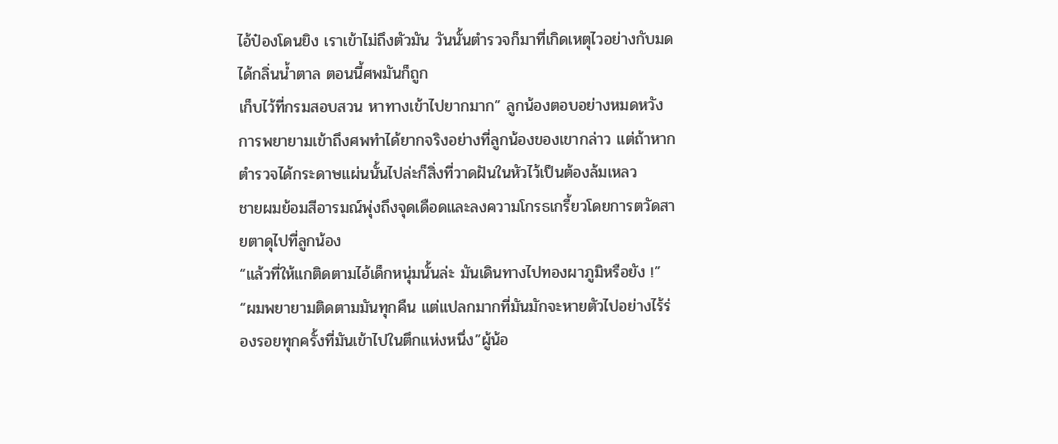ไอ้ป๋องโดนยิง เราเข้าไม่ถึงตัวมัน วันนั้นตำรวจก็มาที่เกิดเหตุไวอย่างกับมดได้กลิ่นน้ำตาล ตอนนี้ศพมันก็ถูก
เก็บไว้ที่กรมสอบสวน หาทางเข้าไปยากมาก” ลูกน้องตอบอย่างหมดหวัง
การพยายามเข้าถึงศพทำได้ยากจริงอย่างที่ลูกน้องของเขากล่าว แต่ถ้าหากตำรวจได้กระดาษแผ่นนั้นไปล่ะก็สิ่งที่วาดฝันในหัวไว้เป็นต้องล้มเหลว
ชายผมย้อมสีอารมณ์พุ่งถึงจุดเดือดและลงความโกรธเกรี้ยวโดยการตวัดสายตาดุไปที่ลูกน้อง
“แล้วที่ให้แกติดตามไอ้เด็กหนุ่มนั้นล่ะ มันเดินทางไปทองผาภูมิหรือยัง !”
“ผมพยายามติดตามมันทุกคืน แต่แปลกมากที่มันมักจะหายตัวไปอย่างไร้ร่องรอยทุกครั้งที่มันเข้าไปในตึกแห่งหนึ่ง”ผู้น้อ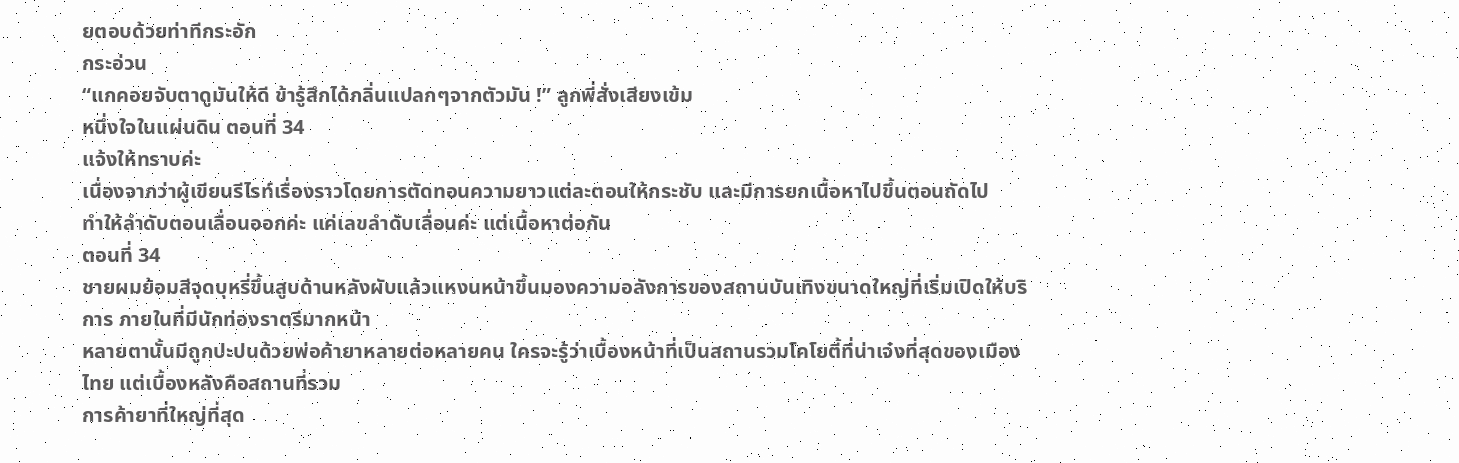ยตอบด้วยท่าทีกระอัก
กระอ่วน
“แกคอยจับตาดูมันให้ดี ข้ารู้สึกได้กลิ่นแปลกๆจากตัวมัน !” ลูกพี่สั่งเสียงเข้ม
หนึ่งใจในแผ่นดิน ตอนที่ 34
แจ้งให้ทราบค่ะ
เนื่องจากว่าผู้เขียนรีไรท์เรื่องราวโดยการตัดทอนความยาวแต่ละตอนให้กระชับ และมีการยกเนื้อหาไปขึ้นตอนถัดไป
ทำให้ลำดับตอนเลื่อนออกค่ะ แค่เลขลำดับเลื่อนค่ะ แต่เนื้อหาต่อกัน
ตอนที่ 34
ชายผมย้อมสีจุดบุหรี่ขึ้นสูบด้านหลังผับแล้วแหงนหน้าขึ้นมองความอลังการของสถานบันเทิงขนาดใหญ่ที่เริ่มเปิดให้บริการ ภายในที่มีนักท่องราตรีมากหน้า
หลายตานั้นมีถูกปะปนด้วยพ่อค้ายาหลายต่อหลายคน ใครจะรู้ว่าเบื้องหน้าที่เป็นสถานรวมโคโยตี้ที่น่าเจ๋งที่สุดของเมืองไทย แต่เบื้องหลังคือสถานที่รวม
การค้ายาที่ใหญ่ที่สุด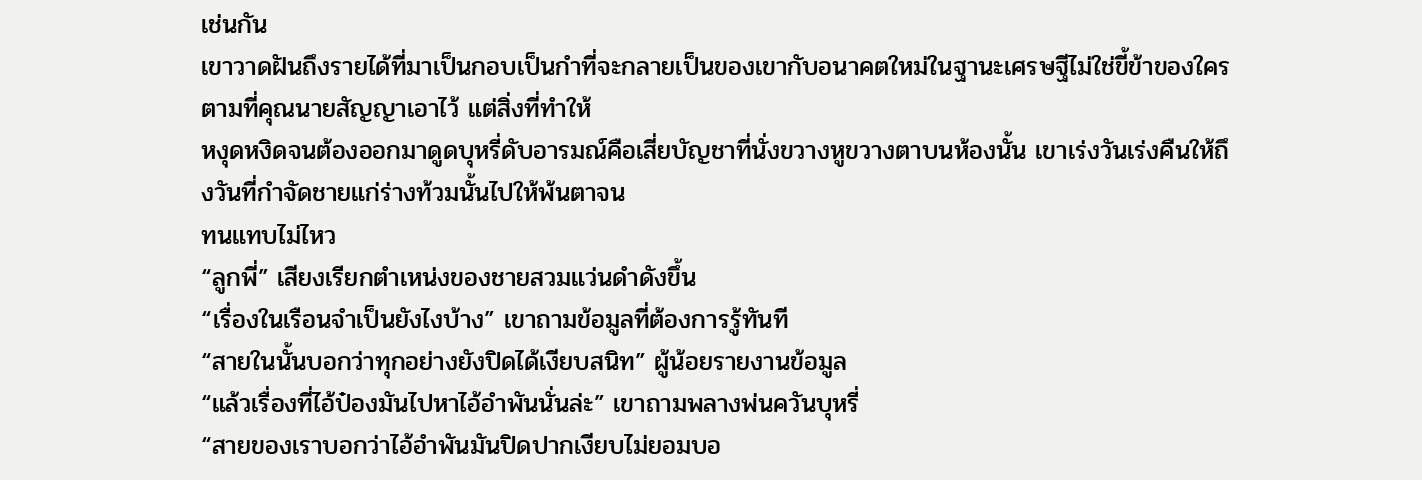เช่นกัน
เขาวาดฝันถึงรายได้ที่มาเป็นกอบเป็นกำที่จะกลายเป็นของเขากับอนาคตใหม่ในฐานะเศรษฐีไม่ใช่ขี้ข้าของใครตามที่คุณนายสัญญาเอาไว้ แต่สิ่งที่ทำให้
หงุดหงิดจนต้องออกมาดูดบุหรี่ดับอารมณ์คือเสี่ยบัญชาที่นั่งขวางหูขวางตาบนห้องนั้น เขาเร่งวันเร่งคืนให้ถึงวันที่กำจัดชายแก่ร่างท้วมนั้นไปให้พ้นตาจน
ทนแทบไม่ไหว
“ลูกพี่” เสียงเรียกตำเหน่งของชายสวมแว่นดำดังขึ้น
“เรื่องในเรือนจำเป็นยังไงบ้าง” เขาถามข้อมูลที่ต้องการรู้ทันที
“สายในนั้นบอกว่าทุกอย่างยังปิดได้เงียบสนิท” ผู้น้อยรายงานข้อมูล
“แล้วเรื่องที่ไอ้ป๋องมันไปหาไอ้อำพันนั่นล่ะ” เขาถามพลางพ่นควันบุหรี่
“สายของเราบอกว่าไอ้อำพันมันปิดปากเงียบไม่ยอมบอ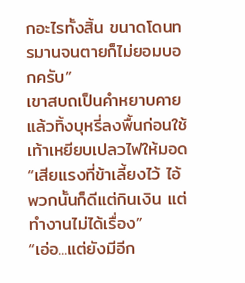กอะไรทั้งสิ้น ขนาดโดนทรมานจนตายก็ไม่ยอมบอกครับ”
เขาสบถเป็นคำหยาบคายแล้วทิ้งบุหรี่ลงพื้นก่อนใช้เท้าเหยียบเปลวไฟให้มอด “เสียแรงที่ข้าเลี้ยงไว้ ไอ้พวกนั้นก็ดีแต่กินเงิน แต่ทำงานไม่ได้เรื่อง”
“เอ่อ...แต่ยังมีอีก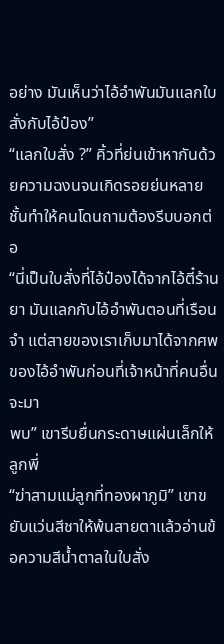อย่าง มันเห็นว่าไอ้อำพันมันแลกใบสั่งกับไอ้ป๋อง”
“แลกใบสั่ง ?” คิ้วที่ย่นเข้าหากันด้วยความฉงนจนเกิดรอยย่นหลายชั้นทำให้คนโดนถามต้องรีบบอกต่อ
“นี่เป็นใบสั่งที่ไอ้ป๋องได้จากไอ้ตี๋ร้านยา มันแลกกับไอ้อำพันตอนที่เรือนจำ แต่สายของเราเก็บมาได้จากศพของไอ้อำพันก่อนที่เจ้าหน้าที่คนอื่นจะมา
พบ” เขารีบยื่นกระดาษแผ่นเล็กให้ลูกพี่
“ฆ่าสามแม่ลูกที่ทองผาภูมิ” เขาขยับแว่นสีชาให้พ้นสายตาแล้วอ่านข้อความสีน้ำตาลในใบสั่ง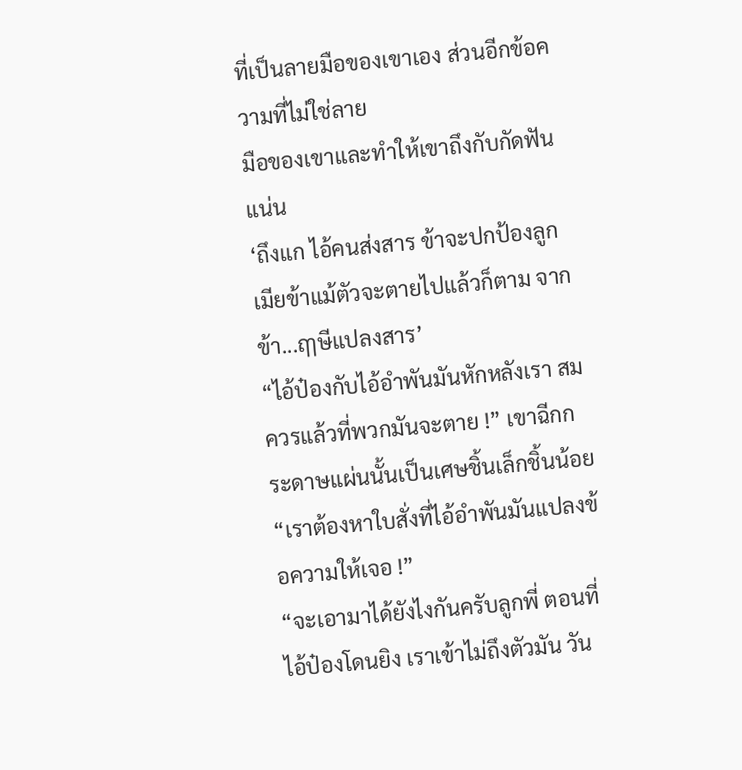ที่เป็นลายมือของเขาเอง ส่วนอีกข้อความที่ไม่ใช่ลาย
มือของเขาและทำให้เขาถึงกับกัดฟันแน่น
‘ถึงแก ไอ้คนส่งสาร ข้าจะปกป้องลูกเมียข้าแม้ตัวจะตายไปแล้วก็ตาม จากข้า...ฤๅษีแปลงสาร’
“ไอ้ป๋องกับไอ้อำพันมันหักหลังเรา สมควรแล้วที่พวกมันจะตาย !” เขาฉีกกระดาษแผ่นนั้นเป็นเศษชิ้นเล็กชิ้นน้อย
“เราต้องหาใบสั่งที่ไอ้อำพันมันแปลงข้อความให้เจอ !”
“จะเอามาได้ยังไงกันครับลูกพี่ ตอนที่ไอ้ป๋องโดนยิง เราเข้าไม่ถึงตัวมัน วัน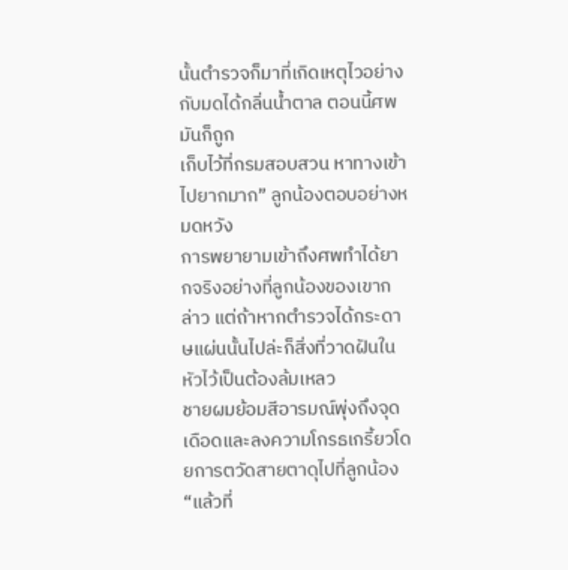นั้นตำรวจก็มาที่เกิดเหตุไวอย่างกับมดได้กลิ่นน้ำตาล ตอนนี้ศพมันก็ถูก
เก็บไว้ที่กรมสอบสวน หาทางเข้าไปยากมาก” ลูกน้องตอบอย่างหมดหวัง
การพยายามเข้าถึงศพทำได้ยากจริงอย่างที่ลูกน้องของเขากล่าว แต่ถ้าหากตำรวจได้กระดาษแผ่นนั้นไปล่ะก็สิ่งที่วาดฝันในหัวไว้เป็นต้องล้มเหลว
ชายผมย้อมสีอารมณ์พุ่งถึงจุดเดือดและลงความโกรธเกรี้ยวโดยการตวัดสายตาดุไปที่ลูกน้อง
“แล้วที่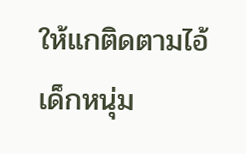ให้แกติดตามไอ้เด็กหนุ่ม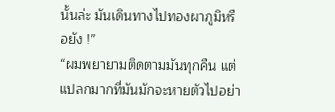นั้นล่ะ มันเดินทางไปทองผาภูมิหรือยัง !”
“ผมพยายามติดตามมันทุกคืน แต่แปลกมากที่มันมักจะหายตัวไปอย่า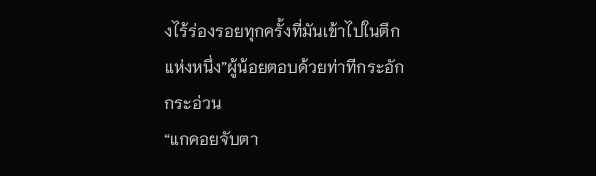งไร้ร่องรอยทุกครั้งที่มันเข้าไปในตึกแห่งหนึ่ง”ผู้น้อยตอบด้วยท่าทีกระอัก
กระอ่วน
“แกคอยจับตา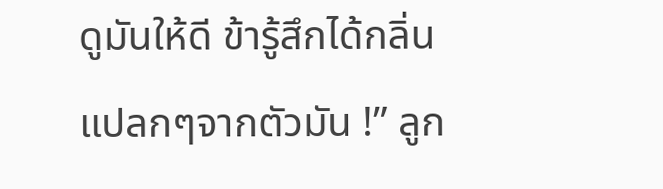ดูมันให้ดี ข้ารู้สึกได้กลิ่นแปลกๆจากตัวมัน !” ลูก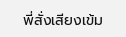พี่สั่งเสียงเข้ม